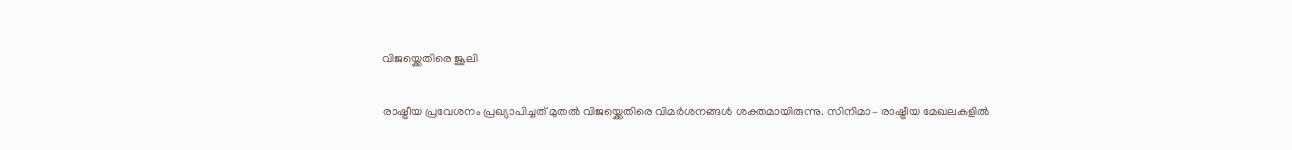വിജയ്ക്കെതിരെ ജൂലി

രാഷ്ട്രീയ പ്രവേശനം പ്രഖ്യാപിച്ചത് മുതൽ വിജയ്ക്കെതിരെ വിമര്‍ശനങ്ങള്‍ ശക്തമായിരുന്നു. സിനിമാ– രാഷ്ട്രീയ മേഖലകളില്‍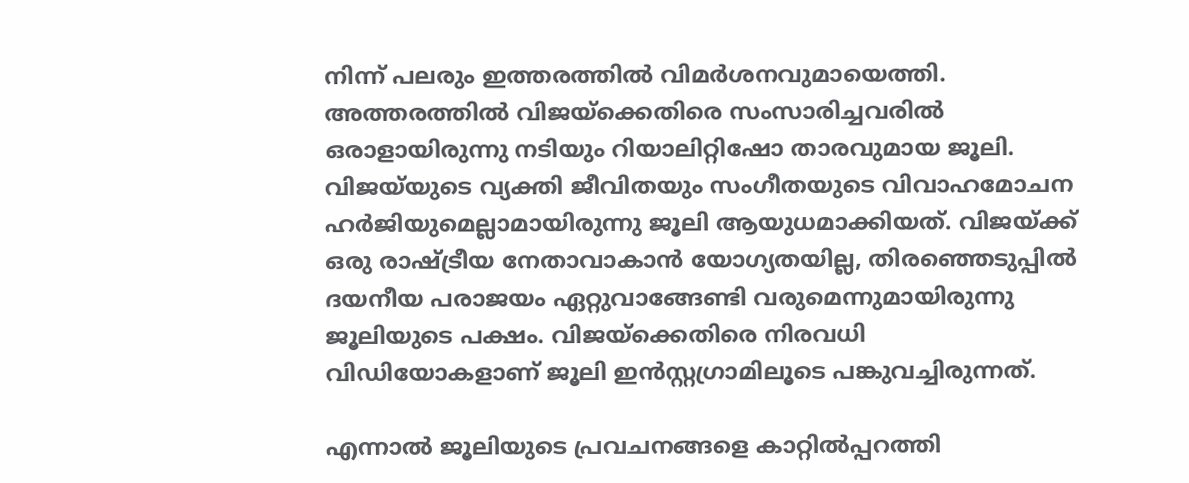നിന്ന് പലരും ഇത്തരത്തില്‍ വിമര്‍ശനവുമായെത്തി. അത്തരത്തില്‍ വിജയ്ക്കെതിരെ സംസാരിച്ചവരില്‍ ഒരാളായിരുന്നു നടിയും റിയാലിറ്റിഷോ താരവുമായ ജൂലി. വിജയ്‌യുടെ വ്യക്തി ജീവിതയും സംഗീതയുടെ വിവാഹമോചന ഹർജിയുമെല്ലാമായിരുന്നു ജൂലി ആയുധമാക്കിയത്. വിജയ്ക്ക് ഒരു രാഷ്ട്രീയ നേതാവാകാൻ യോഗ്യതയില്ല, തിരഞ്ഞെടുപ്പിൽ ദയനീയ പരാജയം ഏറ്റുവാങ്ങേണ്ടി വരുമെന്നുമായിരുന്നു ജൂലിയുടെ പക്ഷം. വിജയ്ക്കെതിരെ നിരവധി വിഡിയോകളാണ് ജൂലി ഇന്‍സ്റ്റഗ്രാമിലൂടെ പങ്കുവച്ചിരുന്നത്.

എന്നാല്‍ ജൂലിയുടെ പ്രവചനങ്ങളെ കാറ്റില്‍പ്പറത്തി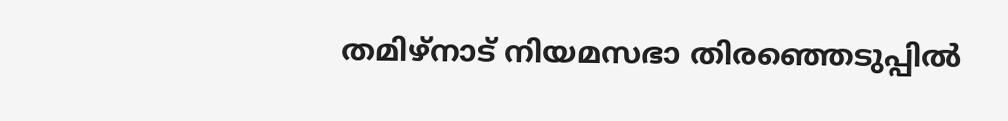തമിഴ്നാട് നിയമസഭാ തിരഞ്ഞെടുപ്പിൽ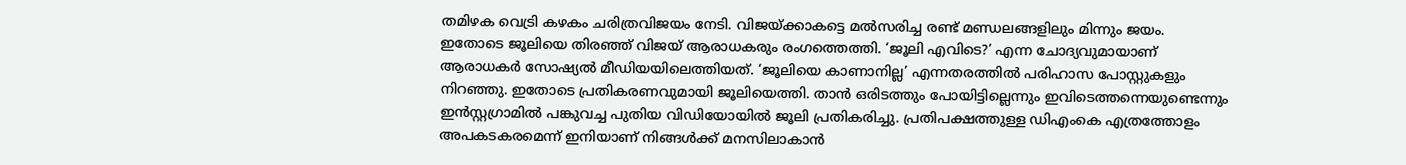തമിഴക വെട്രി കഴകം ചരിത്രവിജയം നേടി. വിജയ്ക്കാകട്ടെ മല്‍സരിച്ച രണ്ട് മണ്ഡലങ്ങളിലും മിന്നും ജയം. ഇതോടെ ജൂലിയെ തിരഞ്ഞ് വിജയ് ആരാധകരും രംഗത്തെത്തി. ‘ജൂലി എവിടെ?’ എന്ന ചോദ്യവുമായാണ് ആരാധകര്‍ സോഷ്യൽ മീഡിയയിലെത്തിയത്. ‘ജൂലിയെ കാണാനില്ല’ എന്നതരത്തില്‍ പരിഹാസ പോസ്റ്റുകളും നിറഞ്ഞു. ഇതോടെ പ്രതികരണവുമായി ജൂലിയെത്തി. താൻ ഒരിടത്തും പോയിട്ടില്ലെന്നും ഇവിടെത്തന്നെയുണ്ടെന്നും ഇന്‍സ്റ്റഗ്രാമില്‍ പങ്കുവച്ച പുതിയ വിഡിയോയില്‍ ജൂലി പ്രതികരിച്ചു. പ്രതിപക്ഷത്തുള്ള ഡിഎംകെ എത്രത്തോളം അപകടകരമെന്ന് ഇനിയാണ് നിങ്ങൾക്ക് മനസിലാകാൻ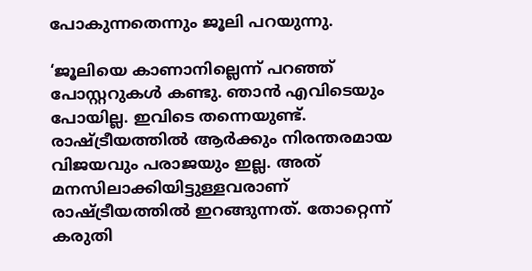പോകുന്നതെന്നും ജൂലി പറയുന്നു.

‘ജൂലിയെ കാണാനില്ലെന്ന് പറഞ്ഞ് പോസ്റ്ററുകൾ കണ്ടു. ഞാൻ എവിടെയും പോയില്ല. ഇവിടെ തന്നെയുണ്ട്. രാഷ്ട്രീയത്തിൽ ആർക്കും നിരന്തരമായ വിജയവും പരാജയും ഇല്ല. അത് മനസിലാക്കിയിട്ടുള്ളവരാണ് രാഷ്ട്രീയത്തിൽ ഇറങ്ങുന്നത്. തോറ്റെന്ന് കരുതി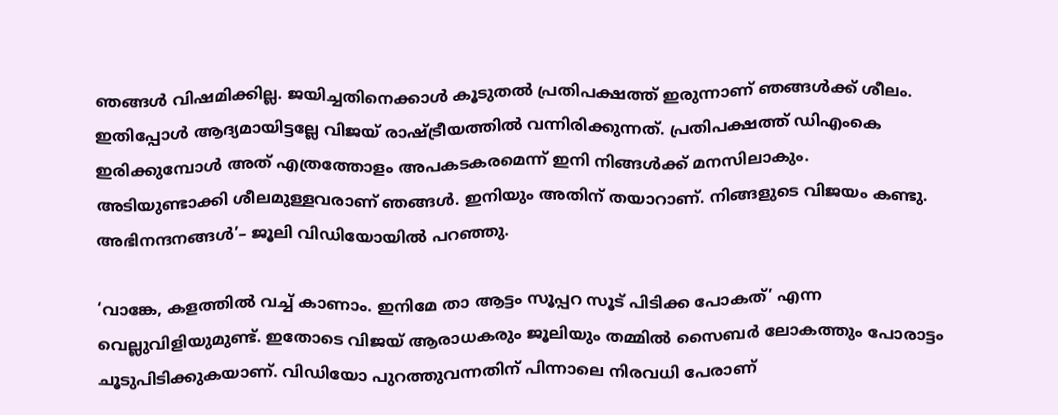ഞങ്ങൾ വിഷമിക്കില്ല. ജയിച്ചതിനെക്കാൾ കൂടുതൽ പ്രതിപക്ഷത്ത് ഇരുന്നാണ് ഞങ്ങൾക്ക് ശീലം. ഇതിപ്പോൾ ആദ്യമായിട്ടല്ലേ വിജയ് രാഷ്ട്രീയത്തിൽ വന്നിരിക്കുന്നത്. പ്രതിപക്ഷത്ത് ഡിഎംകെ ഇരിക്കുമ്പോൾ അത് എത്രത്തോളം അപകടകരമെന്ന് ഇനി നിങ്ങൾക്ക് മനസിലാകും. അടിയുണ്ടാക്കി ശീലമുള്ളവരാണ് ഞങ്ങൾ. ഇനിയും അതിന് തയാറാണ്. നിങ്ങളുടെ വിജയം കണ്ടു. അഭിനന്ദനങ്ങൾ’– ജൂലി വിഡിയോയില്‍ പറഞ്ഞു.

‘വാങ്കേ, കളത്തിൽ വച്ച് കാണാം. ഇനിമേ താ ആട്ടം സൂപ്പറ സൂട് പിടിക്ക പോകത്’ എന്ന വെല്ലുവിളിയുമുണ്ട്. ഇതോടെ വിജയ് ആരാധകരും ജൂലിയും തമ്മില്‍ സൈബര്‍ ലോകത്തും പോരാട്ടം ചൂടുപിടിക്കുകയാണ്. വിഡിയോ പുറത്തുവന്നതിന് പിന്നാലെ നിരവധി പേരാണ്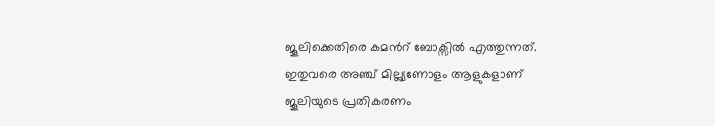ജൂലിക്കെതിരെ കമന്‍റ് ബോക്സില്‍ എത്തുന്നത്. ഇതുവരെ അഞ്ച് മില്ല്യണോളം ആളുകളാണ് ജൂലിയുടെ പ്രതികരണം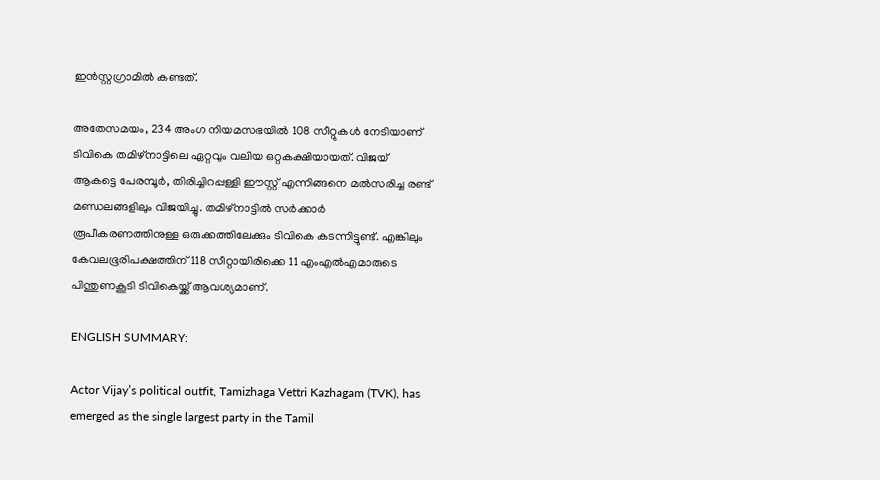ഇന്‍സ്റ്റഗ്രാമില്‍ കണ്ടത്.

അതേസമയം, 234 അംഗ നിയമസഭയിൽ 108 സീറ്റുകൾ നേടിയാണ് ടിവികെ തമിഴ്നാട്ടിലെ ഏറ്റവും വലിയ ഒറ്റകക്ഷിയായത്. വിജയ് ആകട്ടെ പേരമ്പൂർ, തിരിച്ചിറപ്പള്ളി ഈസ്റ്റ് എന്നിങ്ങനെ മല്‍സരിച്ച രണ്ട് മണ്ഡലങ്ങളിലും വിജയിച്ചു. തമിഴ്നാട്ടില്‍ സര്‍ക്കാര്‍ രൂപീകരണത്തിനുള്ള ഒരുക്കത്തിലേക്കും ടിവികെ കടന്നിട്ടുണ്ട്. എങ്കിലും കേവലഭൂരിപക്ഷത്തിന് 118 സീറ്റായിരിക്കെ 11 എംഎൽഎമാരുടെ പിന്തുണകൂടി ടിവികെയ്ക്ക് ആവശ്യമാണ്.

ENGLISH SUMMARY:

Actor Vijay’s political outfit, Tamizhaga Vettri Kazhagam (TVK), has emerged as the single largest party in the Tamil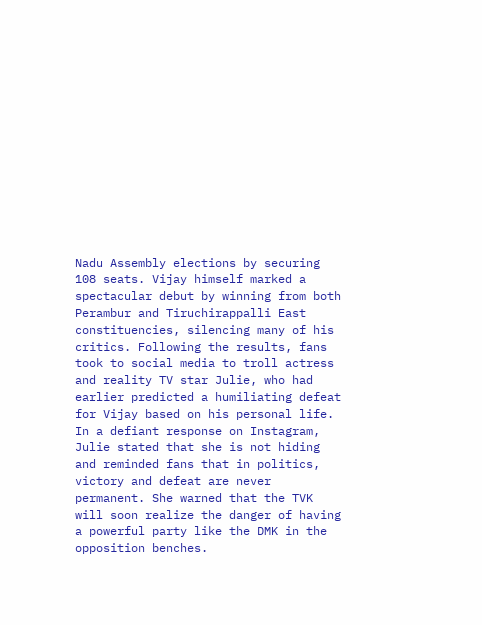Nadu Assembly elections by securing 108 seats. Vijay himself marked a spectacular debut by winning from both Perambur and Tiruchirappalli East constituencies, silencing many of his critics. Following the results, fans took to social media to troll actress and reality TV star Julie, who had earlier predicted a humiliating defeat for Vijay based on his personal life. In a defiant response on Instagram, Julie stated that she is not hiding and reminded fans that in politics, victory and defeat are never permanent. She warned that the TVK will soon realize the danger of having a powerful party like the DMK in the opposition benches.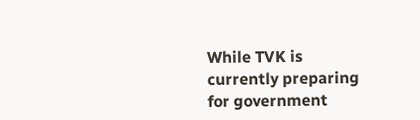While TVK is currently preparing for government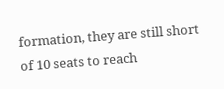formation, they are still short of 10 seats to reach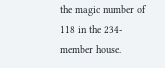the magic number of 118 in the 234-member house.